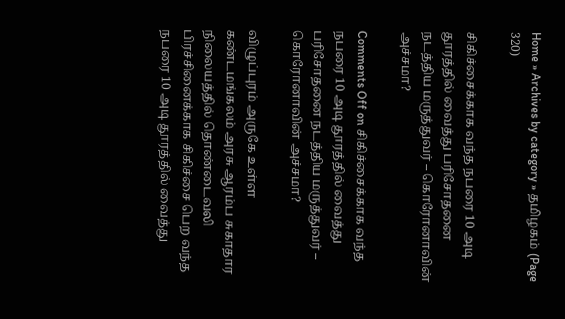Home » Archives by category » தமிழகம் (Page 320)

சிகிச்சைக்காக வந்த நபரை 10 அடி தூரத்தில் வைத்து பரிசோதனை நடத்திய மருத்துவர் – கொரோனாவின் அச்சமா?

Comments Off on சிகிச்சைக்காக வந்த நபரை 10 அடி தூரத்தில் வைத்து பரிசோதனை நடத்திய மருத்துவர் – கொரோனாவின் அச்சமா?

விழுப்புரம் அருகே உள்ள கண்டமங்கலம் அரசு ஆரம்ப சுகாதார நிலையத்தில் தொண்டைவலி பிரச்சினைக்காக சிகிச்சை பெற வந்த நபரை 10 அடி தூரத்தில் வைத்து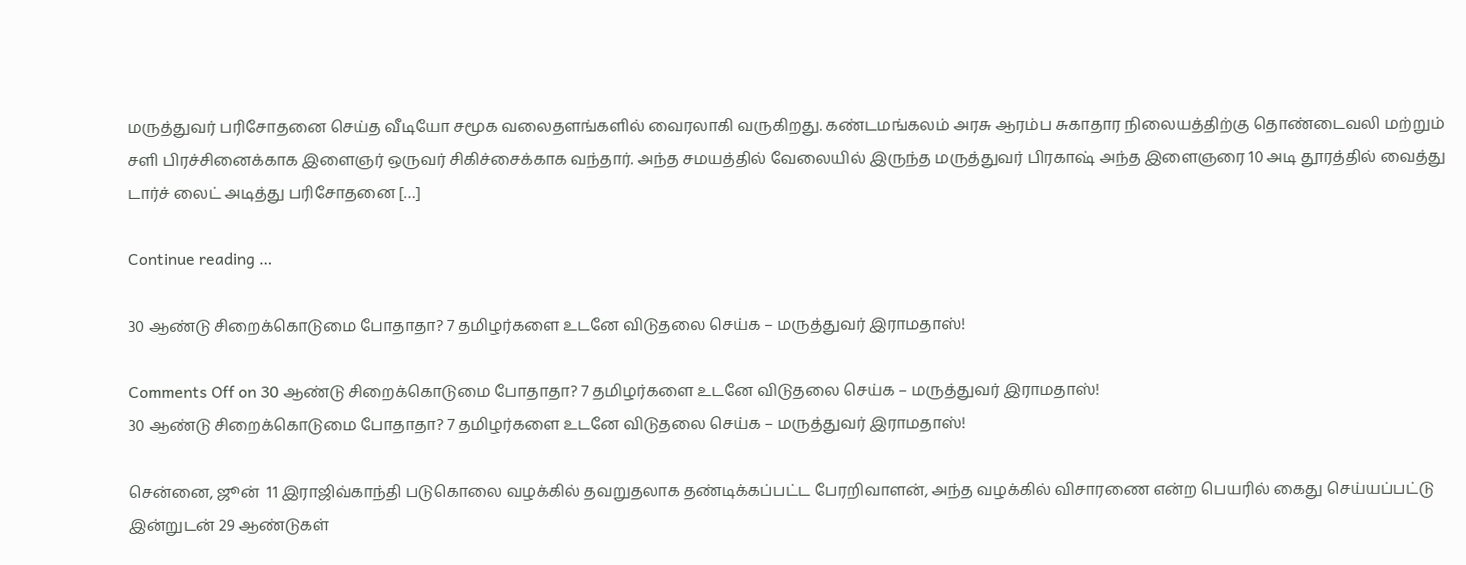மருத்துவர் பரிசோதனை செய்த வீடியோ சமூக வலைதளங்களில் வைரலாகி வருகிறது. கண்டமங்கலம் அரசு ஆரம்ப சுகாதார நிலையத்திற்கு தொண்டைவலி மற்றும் சளி பிரச்சினைக்காக இளைஞர் ஒருவர் சிகிச்சைக்காக வந்தார். அந்த சமயத்தில் வேலையில் இருந்த மருத்துவர் பிரகாஷ் அந்த இளைஞரை 10 அடி தூரத்தில் வைத்து டார்ச் லைட் அடித்து பரிசோதனை […]

Continue reading …

30 ஆண்டு சிறைக்கொடுமை போதாதா? 7 தமிழர்களை உடனே விடுதலை செய்க – மருத்துவர் இராமதாஸ்!

Comments Off on 30 ஆண்டு சிறைக்கொடுமை போதாதா? 7 தமிழர்களை உடனே விடுதலை செய்க – மருத்துவர் இராமதாஸ்!
30 ஆண்டு சிறைக்கொடுமை போதாதா? 7 தமிழர்களை உடனே விடுதலை செய்க – மருத்துவர் இராமதாஸ்!

சென்னை, ஜூன்  11 இராஜிவ்காந்தி படுகொலை வழக்கில் தவறுதலாக தண்டிக்கப்பட்ட பேரறிவாளன், அந்த வழக்கில் விசாரணை என்ற பெயரில் கைது செய்யப்பட்டு இன்றுடன் 29 ஆண்டுகள்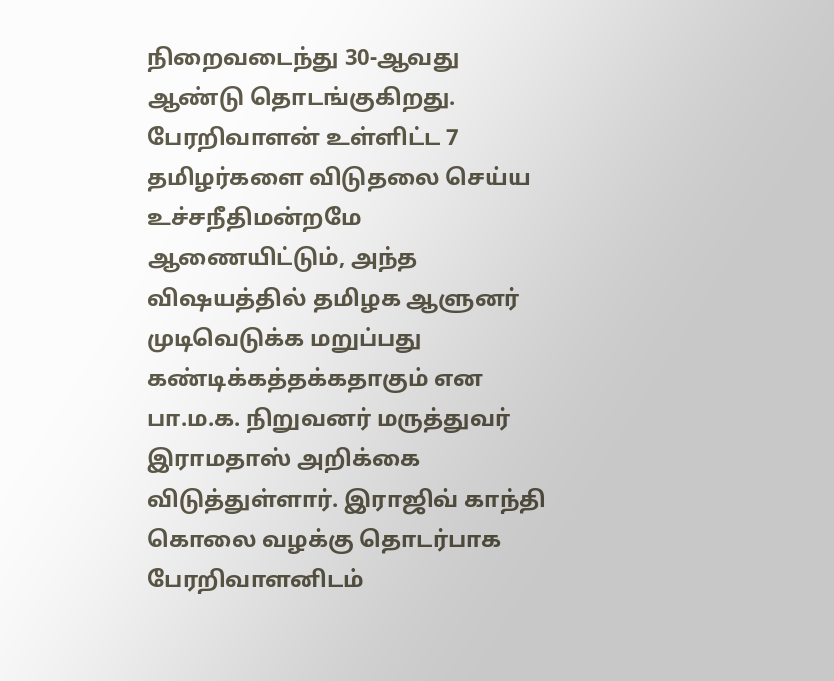நிறைவடைந்து 30-ஆவது ஆண்டு தொடங்குகிறது. பேரறிவாளன் உள்ளிட்ட 7 தமிழர்களை விடுதலை செய்ய உச்சநீதிமன்றமே ஆணையிட்டும், அந்த விஷயத்தில் தமிழக ஆளுனர் முடிவெடுக்க மறுப்பது கண்டிக்கத்தக்கதாகும் என பா.ம.க. நிறுவனர் மருத்துவர் இராமதாஸ் அறிக்கை விடுத்துள்ளார். இராஜிவ் காந்தி கொலை வழக்கு தொடர்பாக பேரறிவாளனிடம்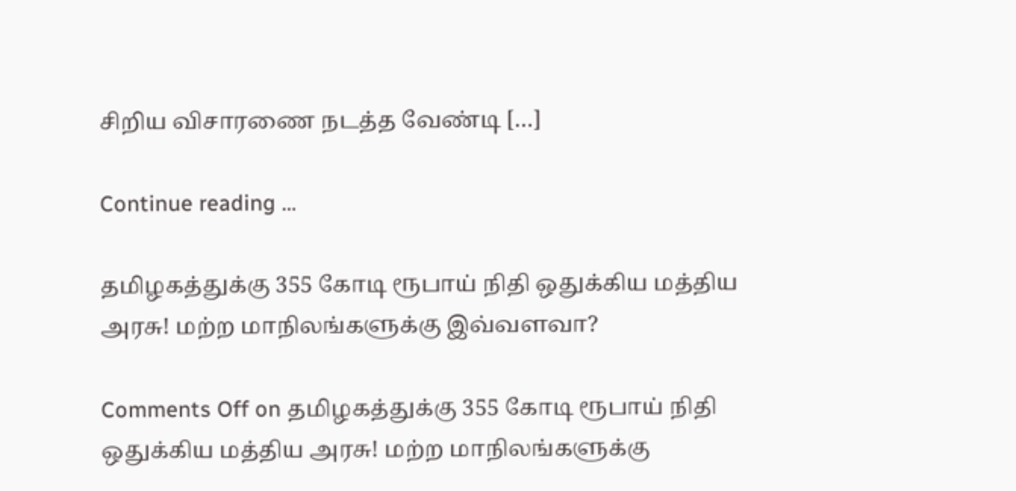சிறிய விசாரணை நடத்த வேண்டி […]

Continue reading …

தமிழகத்துக்கு 355 கோடி ரூபாய் நிதி ஒதுக்கிய மத்திய அரசு! மற்ற மாநிலங்களுக்கு இவ்வளவா?

Comments Off on தமிழகத்துக்கு 355 கோடி ரூபாய் நிதி ஒதுக்கிய மத்திய அரசு! மற்ற மாநிலங்களுக்கு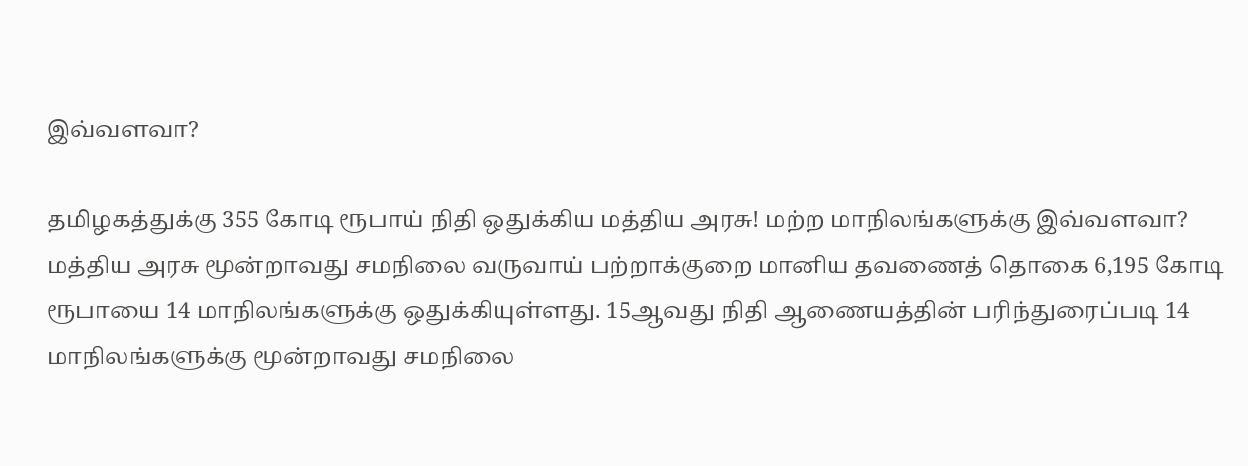இவ்வளவா?

தமிழகத்துக்கு 355 கோடி ரூபாய் நிதி ஒதுக்கிய மத்திய அரசு! மற்ற மாநிலங்களுக்கு இவ்வளவா? மத்திய அரசு மூன்றாவது சமநிலை வருவாய் பற்றாக்குறை மானிய தவணைத் தொகை 6,195 கோடி ரூபாயை 14 மாநிலங்களுக்கு ஒதுக்கியுள்ளது. 15ஆவது நிதி ஆணையத்தின் பரிந்துரைப்படி 14 மாநிலங்களுக்கு மூன்றாவது சமநிலை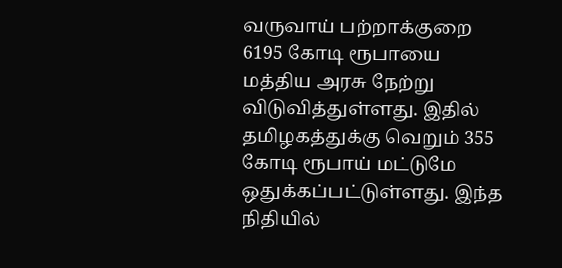வருவாய் பற்றாக்குறை 6195 கோடி ரூபாயை மத்திய அரசு நேற்று விடுவித்துள்ளது. இதில் தமிழகத்துக்கு வெறும் 355 கோடி ரூபாய் மட்டுமே ஒதுக்கப்பட்டுள்ளது. இந்த நிதியில்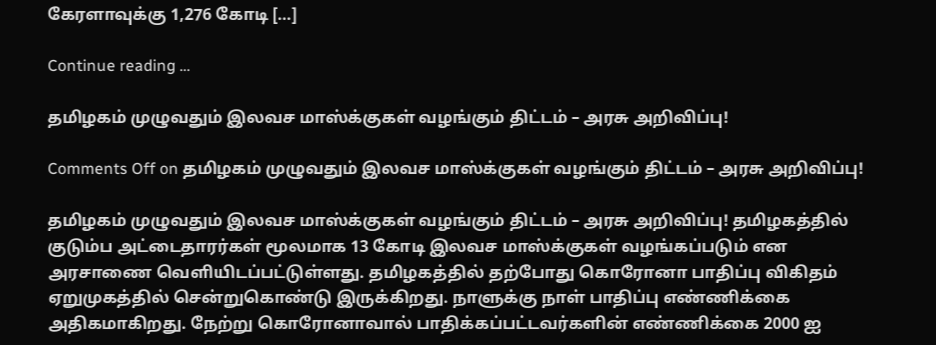கேரளாவுக்கு 1,276 கோடி […]

Continue reading …

தமிழகம் முழுவதும் இலவச மாஸ்க்குகள் வழங்கும் திட்டம் – அரசு அறிவிப்பு!

Comments Off on தமிழகம் முழுவதும் இலவச மாஸ்க்குகள் வழங்கும் திட்டம் – அரசு அறிவிப்பு!

தமிழகம் முழுவதும் இலவச மாஸ்க்குகள் வழங்கும் திட்டம் – அரசு அறிவிப்பு! தமிழகத்தில் குடும்ப அட்டைதாரர்கள் மூலமாக 13 கோடி இலவச மாஸ்க்குகள் வழங்கப்படும் என அரசாணை வெளியிடப்பட்டுள்ளது. தமிழகத்தில் தற்போது கொரோனா பாதிப்பு விகிதம் ஏறுமுகத்தில் சென்றுகொண்டு இருக்கிறது. நாளுக்கு நாள் பாதிப்பு எண்ணிக்கை அதிகமாகிறது. நேற்று கொரோனாவால் பாதிக்கப்பட்டவர்களின் எண்ணிக்கை 2000 ஐ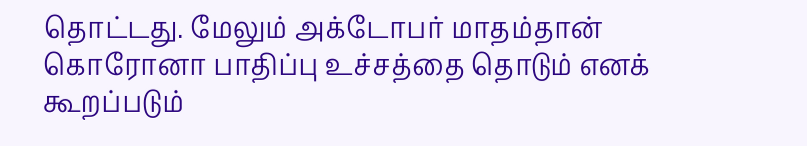தொட்டது. மேலும் அக்டோபர் மாதம்தான் கொரோனா பாதிப்பு உச்சத்தை தொடும் எனக் கூறப்படும்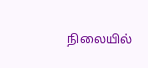நிலையில்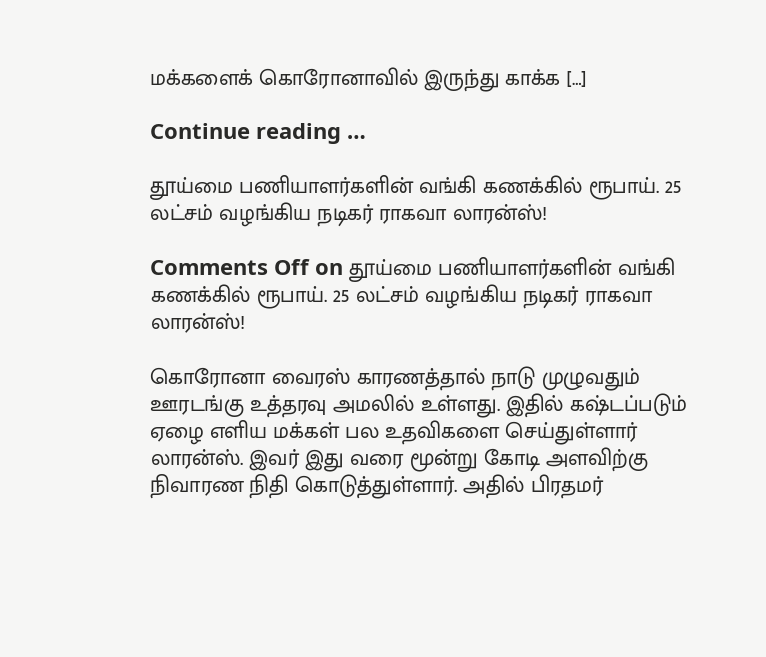மக்களைக் கொரோனாவில் இருந்து காக்க […]

Continue reading …

தூய்மை பணியாளர்களின் வங்கி கணக்கில் ரூபாய். 25 லட்சம் வழங்கிய நடிகர் ராகவா லாரன்ஸ்!

Comments Off on தூய்மை பணியாளர்களின் வங்கி கணக்கில் ரூபாய். 25 லட்சம் வழங்கிய நடிகர் ராகவா லாரன்ஸ்!

கொரோனா வைரஸ் காரணத்தால் நாடு முழுவதும் ஊரடங்கு உத்தரவு அமலில் உள்ளது. இதில் கஷ்டப்படும் ஏழை எளிய மக்கள் பல உதவிகளை செய்துள்ளார் லாரன்ஸ். இவர் இது வரை மூன்று கோடி அளவிற்கு நிவாரண நிதி கொடுத்துள்ளார். அதில் பிரதமர்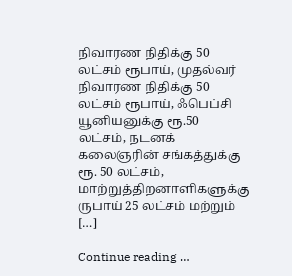நிவாரண நிதிக்கு 50 லட்சம் ரூபாய், முதல்வர் நிவாரண நிதிக்கு 50 லட்சம் ரூபாய், ஃபெப்சி யூனியனுக்கு ரூ.50 லட்சம், நடனக் கலைஞரின் சங்கத்துக்கு ரூ. 50 லட்சம், மாற்றுத்திறனாளிகளுக்கு ருபாய் 25 லட்சம் மற்றும் […]

Continue reading …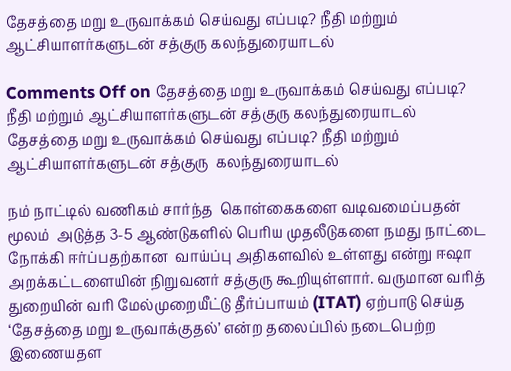தேசத்தை மறு உருவாக்கம் செய்வது எப்படி? நீதி மற்றும் ஆட்சியாளர்களுடன் சத்குரு கலந்துரையாடல்

Comments Off on தேசத்தை மறு உருவாக்கம் செய்வது எப்படி? நீதி மற்றும் ஆட்சியாளர்களுடன் சத்குரு கலந்துரையாடல்
தேசத்தை மறு உருவாக்கம் செய்வது எப்படி? நீதி மற்றும் ஆட்சியாளர்களுடன் சத்குரு  கலந்துரையாடல்

நம் நாட்டில் வணிகம் சார்ந்த  கொள்கைகளை வடிவமைப்பதன் மூலம்  அடுத்த 3-5 ஆண்டுகளில் பெரிய முதலீடுகளை நமது நாட்டை நோக்கி ஈர்ப்பதற்கான  வாய்ப்பு அதிகளவில் உள்ளது என்று ஈஷா அறக்கட்டளையின் நிறுவனர் சத்குரு கூறியுள்ளார். வருமான வரித் துறையின் வரி மேல்முறையீட்டு தீர்ப்பாயம் (ITAT) ஏற்பாடு செய்த ‘தேசத்தை மறு உருவாக்குதல்’ என்ற தலைப்பில் நடைபெற்ற இணையதள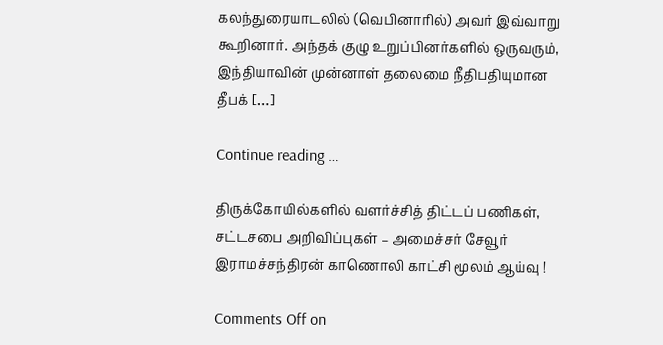கலந்துரையாடலில் (வெபினாரில்) அவர் இவ்வாறு கூறினார். அந்தக் குழு உறுப்பினர்களில் ஒருவரும், இந்தியாவின் முன்னாள் தலைமை நீதிபதியுமான தீபக் […]

Continue reading …

திருக்கோயில்களில் வளர்ச்சித் திட்டப் பணிகள், சட்டசபை அறிவிப்புகள் – அமைச்சர் சேவூர் இராமச்சந்திரன் காணொலி காட்சி மூலம் ஆய்வு !

Comments Off on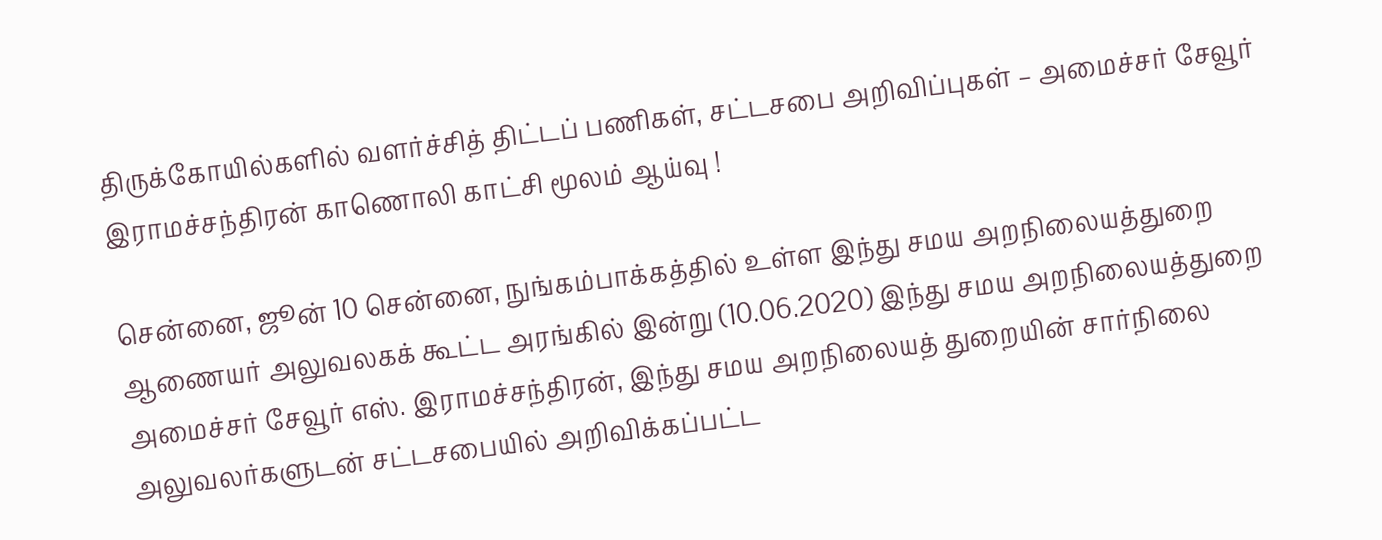திருக்கோயில்களில் வளர்ச்சித் திட்டப் பணிகள், சட்டசபை அறிவிப்புகள் – அமைச்சர் சேவூர் இராமச்சந்திரன் காணொலி காட்சி மூலம் ஆய்வு !

சென்னை, ஜூன் 10 சென்னை, நுங்கம்பாக்கத்தில் உள்ள இந்து சமய அறநிலையத்துறை ஆணையர் அலுவலகக் கூட்ட அரங்கில் இன்று (10.06.2020) இந்து சமய அறநிலையத்துறை அமைச்சர் சேவூர் எஸ். இராமச்சந்திரன், இந்து சமய அறநிலையத் துறையின் சார்நிலை அலுவலர்களுடன் சட்டசபையில் அறிவிக்கப்பட்ட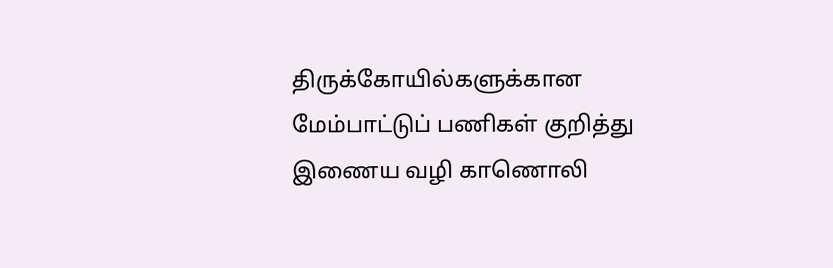திருக்கோயில்களுக்கான மேம்பாட்டுப் பணிகள் குறித்து இணைய வழி காணொலி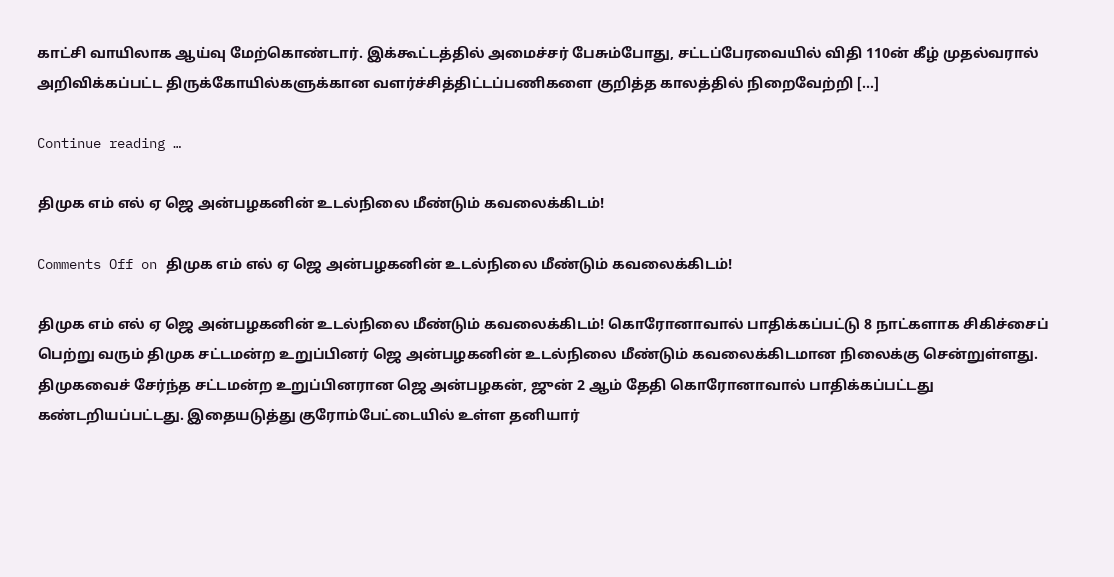காட்சி வாயிலாக ஆய்வு மேற்கொண்டார். இக்கூட்டத்தில் அமைச்சர் பேசும்போது, சட்டப்பேரவையில் விதி 110ன் கீழ் முதல்வரால் அறிவிக்கப்பட்ட திருக்கோயில்களுக்கான வளர்ச்சித்திட்டப்பணிகளை குறித்த காலத்தில் நிறைவேற்றி […]

Continue reading …

திமுக எம் எல் ஏ ஜெ அன்பழகனின் உடல்நிலை மீண்டும் கவலைக்கிடம்!

Comments Off on திமுக எம் எல் ஏ ஜெ அன்பழகனின் உடல்நிலை மீண்டும் கவலைக்கிடம்!

திமுக எம் எல் ஏ ஜெ அன்பழகனின் உடல்நிலை மீண்டும் கவலைக்கிடம்! கொரோனாவால் பாதிக்கப்பட்டு 8 நாட்களாக சிகிச்சைப் பெற்று வரும் திமுக சட்டமன்ற உறுப்பினர் ஜெ அன்பழகனின் உடல்நிலை மீண்டும் கவலைக்கிடமான நிலைக்கு சென்றுள்ளது. திமுகவைச் சேர்ந்த சட்டமன்ற உறுப்பினரான ஜெ அன்பழகன், ஜுன் 2 ஆம் தேதி கொரோனாவால் பாதிக்கப்பட்டது கண்டறியப்பட்டது. இதையடுத்து குரோம்பேட்டையில் உள்ள தனியார்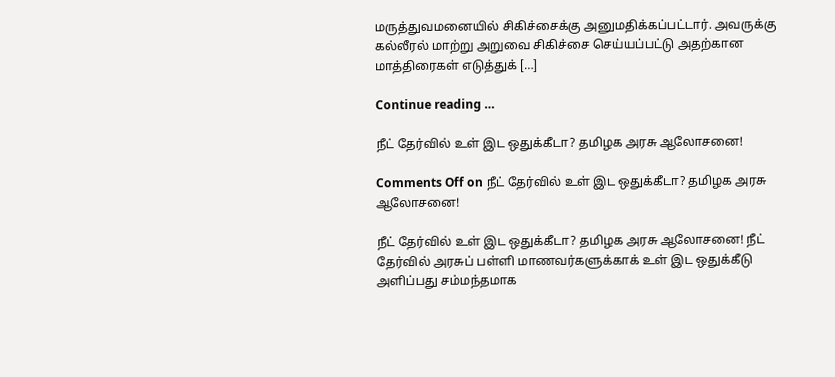மருத்துவமனையில் சிகிச்சைக்கு அனுமதிக்கப்பட்டார். அவருக்கு கல்லீரல் மாற்று அறுவை சிகிச்சை செய்யப்பட்டு அதற்கான மாத்திரைகள் எடுத்துக் […]

Continue reading …

நீட் தேர்வில் உள் இட ஒதுக்கீடா? தமிழக அரசு ஆலோசனை!

Comments Off on நீட் தேர்வில் உள் இட ஒதுக்கீடா? தமிழக அரசு ஆலோசனை!

நீட் தேர்வில் உள் இட ஒதுக்கீடா? தமிழக அரசு ஆலோசனை! நீட் தேர்வில் அரசுப் பள்ளி மாணவர்களுக்காக் உள் இட ஒதுக்கீடு அளிப்பது சம்மந்தமாக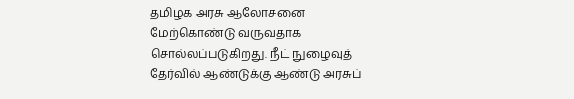தமிழக அரசு ஆலோசனை மேற்கொண்டு வருவதாக சொல்லப்படுகிறது. நீட் நுழைவுத் தேர்வில் ஆண்டுக்கு ஆண்டு அரசுப்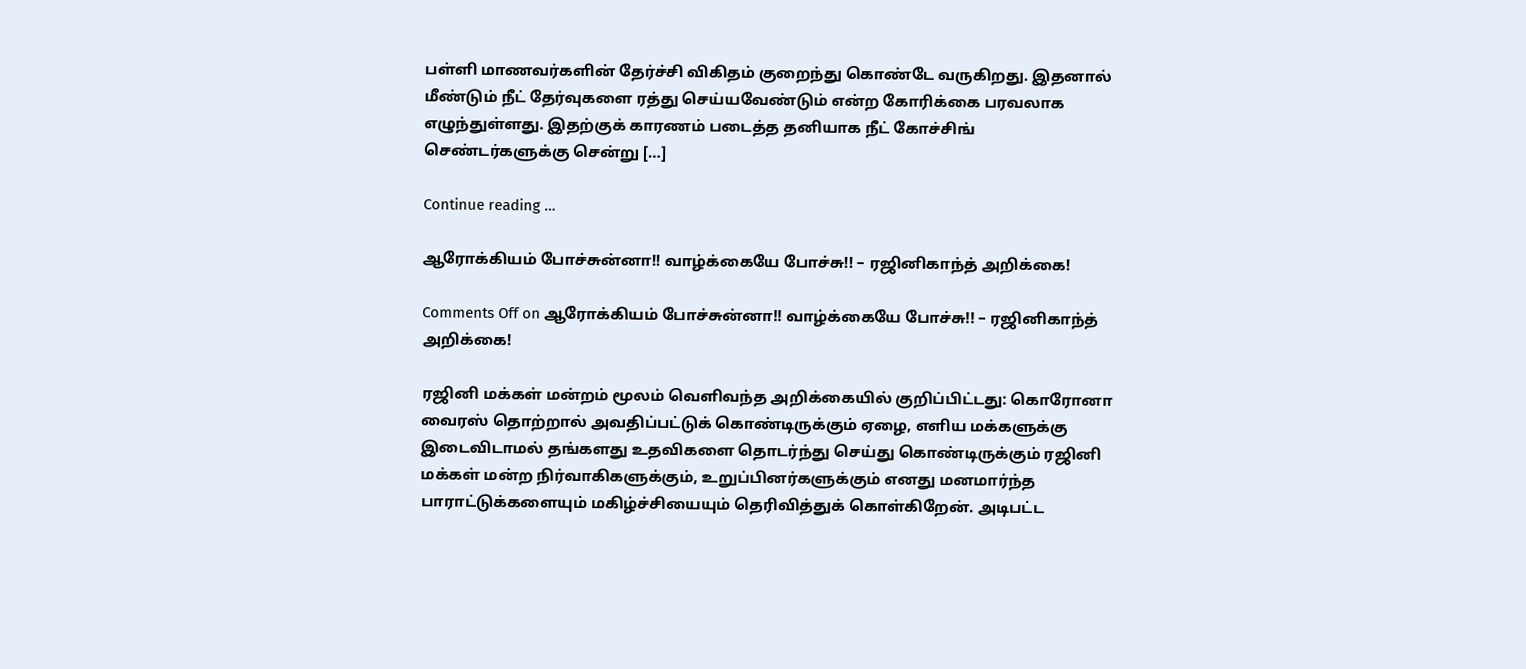பள்ளி மாணவர்களின் தேர்ச்சி விகிதம் குறைந்து கொண்டே வருகிறது. இதனால் மீண்டும் நீட் தேர்வுகளை ரத்து செய்யவேண்டும் என்ற கோரிக்கை பரவலாக எழுந்துள்ளது. இதற்குக் காரணம் படைத்த தனியாக நீட் கோச்சிங் செண்டர்களுக்கு சென்று […]

Continue reading …

ஆரோக்கியம் போச்சுன்னா!! வாழ்க்கையே போச்சு!! – ரஜினிகாந்த் அறிக்கை!

Comments Off on ஆரோக்கியம் போச்சுன்னா!! வாழ்க்கையே போச்சு!! – ரஜினிகாந்த் அறிக்கை!

ரஜினி மக்கள் மன்றம் மூலம் வெளிவந்த அறிக்கையில் குறிப்பிட்டது: கொரோனா வைரஸ் தொற்றால் அவதிப்பட்டுக் கொண்டிருக்கும் ஏழை, எளிய மக்களுக்கு இடைவிடாமல் தங்களது உதவிகளை தொடர்ந்து செய்து கொண்டிருக்கும் ரஜினி மக்கள் மன்ற நிர்வாகிகளுக்கும், உறுப்பினர்களுக்கும் எனது மனமார்ந்த பாராட்டுக்களையும் மகிழ்ச்சியையும் தெரிவித்துக் கொள்கிறேன். அடிபட்ட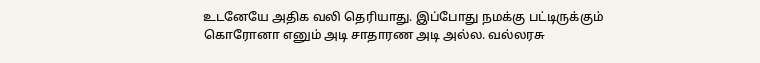உடனேயே அதிக வலி தெரியாது. இப்போது நமக்கு பட்டிருக்கும் கொரோனா எனும் அடி சாதாரண அடி அல்ல. வல்லரசு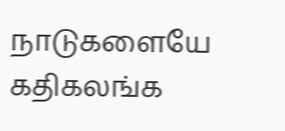நாடுகளையே கதிகலங்க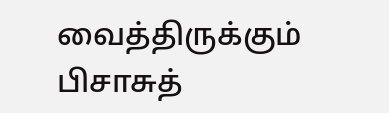வைத்திருக்கும் பிசாசுத்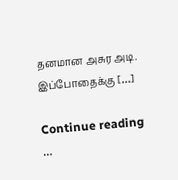தனமான அசுர அடி. இப்போதைக்கு […]

Continue reading …